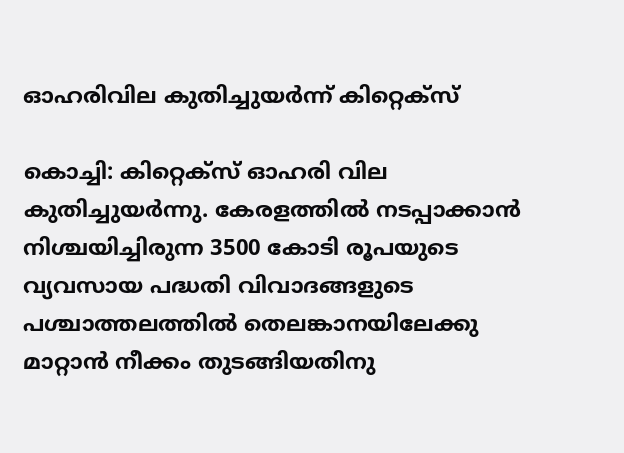ഓഹരിവില കുതിച്ചുയര്‍ന്ന് കിറ്റെക്‌സ്

കൊച്ചി: കിറ്റെക്‌സ് ഓഹരി വില കുതിച്ചുയര്‍ന്നു. കേരളത്തില്‍ നടപ്പാക്കാന്‍ നിശ്ചയിച്ചിരുന്ന 3500 കോടി രൂപയുടെ വ്യവസായ പദ്ധതി വിവാദങ്ങളുടെ പശ്ചാത്തലത്തില്‍ തെലങ്കാനയിലേക്കു മാറ്റാന്‍ നീക്കം തുടങ്ങിയതിനു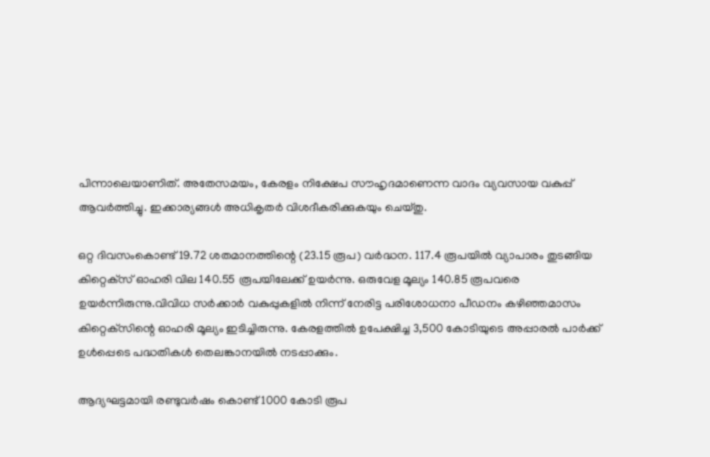പിന്നാലെയാണിത്. അതേസമയം, കേരളം നിക്ഷേപ സൗഹൃദമാണെന്ന വാദം വ്യവസായ വകുപ്പ് ആവര്‍ത്തിച്ചു. ഇക്കാര്യങ്ങള്‍ അധികൃതര്‍ വിശദീകരിക്കുകയും ചെയ്തു.

ഒറ്റ ദിവസംകൊണ്ട് 19.72 ശതമാനത്തിന്റെ (23.15 രൂപ) വര്‍ദ്ധന. 117.4 രൂപയില്‍ വ്യാപാരം തുടങ്ങിയ കിറ്റെക്‌സ് ഓഹരി വില 140.55 രൂപയിലേക്ക് ഉയര്‍ന്നു. ഒരുവേള മൂല്യം 140.85 രൂപവരെ ഉയര്‍ന്നിരുന്നു.വിവിധ സര്‍ക്കാര്‍ വകുപ്പുകളില്‍ നിന്ന് നേരിട്ട പരിശോധനാ പീഡനം കഴിഞ്ഞമാസം കിറ്റെക്‌സിന്റെ ഓഹരി മൂല്യം ഇടിച്ചിരുന്നു. കേരളത്തില്‍ ഉപേക്ഷിച്ച 3,500 കോടിയുടെ അപ്പാരല്‍ പാര്‍ക്ക് ഉള്‍പ്പെടെ പദ്ധതികള്‍ തെലങ്കാനയില്‍ നടപ്പാക്കും.

ആദ്യഘട്ടമായി രണ്ടുവര്‍ഷം കൊണ്ട് 1000 കോടി രൂപ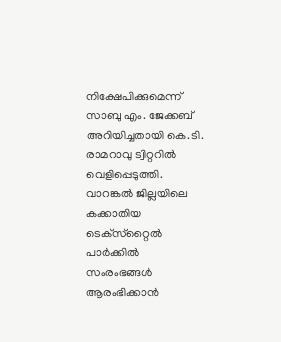നിക്ഷേപിക്കുമെന്ന് സാബു എം. ജേക്കബ് അറിയിച്ചതായി കെ.ടി. രാമറാവു ട്വിറ്ററില്‍ വെളിപ്പെടുത്തി. വാറങ്കല്‍ ജില്ലയിലെ കക്കാതിയ ടെക്‌സ്‌റ്റൈല്‍ പാര്‍ക്കില്‍ സംരംഭങ്ങള്‍ ആരംഭിക്കാന്‍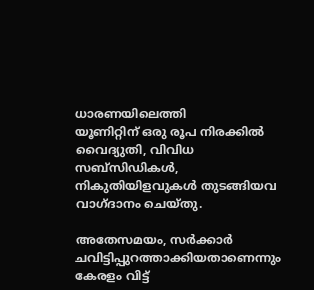ധാരണയിലെത്തി
യൂണിറ്റിന് ഒരു രൂപ നിരക്കില്‍ വൈദ്യുതി, വിവിധ സബ്‌സിഡികള്‍, നികുതിയിളവുകള്‍ തുടങ്ങിയവ വാഗ്ദാനം ചെയ്തു.

അതേസമയം, സര്‍ക്കാര്‍ ചവിട്ടിപ്പുറത്താക്കിയതാണെന്നും കേരളം വിട്ട്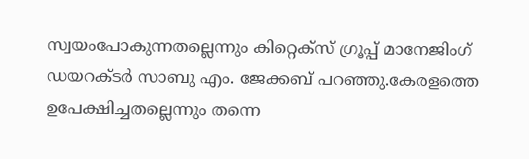സ്വയംപോകുന്നതല്ലെന്നും കിറ്റെക്‌സ് ഗ്രൂപ്പ് മാനേജിംഗ് ഡയറക്ടര്‍ സാബു എം. ജേക്കബ് പറഞ്ഞു.കേരളത്തെ ഉപേക്ഷിച്ചതല്ലെന്നും തന്നെ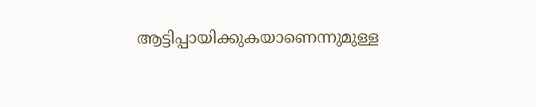ആട്ടിപ്പായിക്കുകയാണെന്നുമുള്ള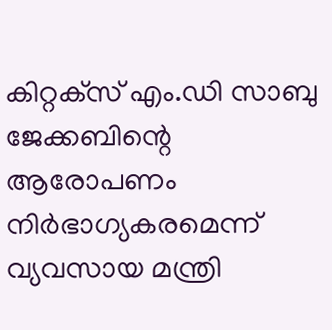കിറ്റക്‌സ് എം.ഡി സാബു ജേക്കബിന്റെ ആരോപണം നിര്‍ഭാഗ്യകരമെന്ന് വ്യവസായ മന്ത്രി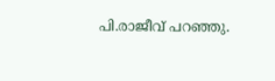പി.രാജീവ് പറഞ്ഞു.